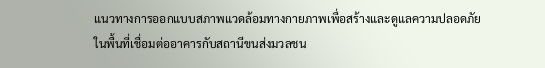แนวทางการออกแบบสภาพแวดล้อมทางกายภาพเพื่อสร้างและดูแลความปลอดภัย ในพื้นที่เชื่อมต่ออาคารกับสถานีขนส่งมวลชน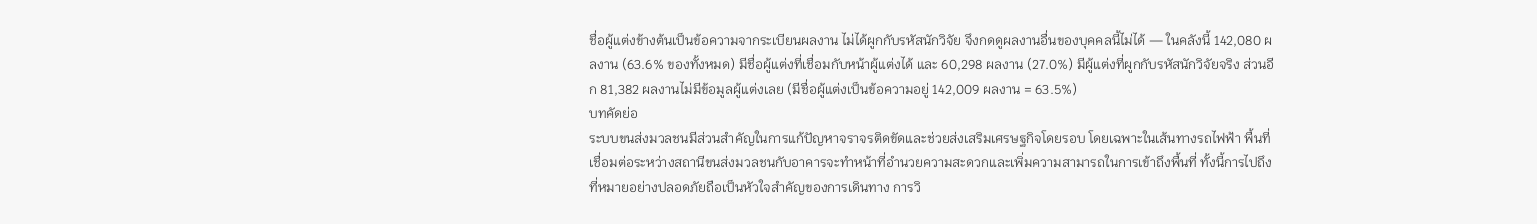ชื่อผู้แต่งข้างต้นเป็นข้อความจากระเบียนผลงาน ไม่ได้ผูกกับรหัสนักวิจัย จึงกดดูผลงานอื่นของบุคคลนี้ไม่ได้ — ในคลังนี้ 142,080 ผลงาน (63.6% ของทั้งหมด) มีชื่อผู้แต่งที่เชื่อมกับหน้าผู้แต่งได้ และ 60,298 ผลงาน (27.0%) มีผู้แต่งที่ผูกกับรหัสนักวิจัยจริง ส่วนอีก 81,382 ผลงานไม่มีข้อมูลผู้แต่งเลย (มีชื่อผู้แต่งเป็นข้อความอยู่ 142,009 ผลงาน = 63.5%)
บทคัดย่อ
ระบบขนส่งมวลชนมีส่วนสำคัญในการแก้ปัญหาจราจรติดขัดและช่วยส่งเสริมเศรษฐกิจโดยรอบ โดยเฉพาะในเส้นทางรถไฟฟ้า พื้นที่เชื่อมต่อระหว่างสถานีขนส่งมวลชนกับอาคารจะทำหน้าที่อำนวยความสะดวกและเพิ่มความสามารถในการเข้าถึงพื้นที่ ทั้งนี้การไปถึงที่หมายอย่างปลอดภัยถือเป็นหัวใจสำคัญของการเดินทาง การวิ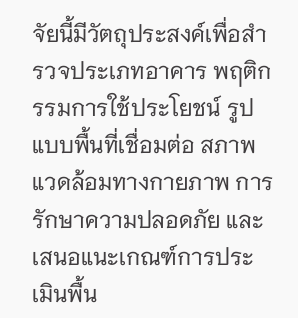จัยนี้มีวัตถุประสงค์เพื่อสำรวจประเภทอาคาร พฤติกรรมการใช้ประโยชน์ รูปแบบพื้นที่เชื่อมต่อ สภาพแวดล้อมทางกายภาพ การรักษาความปลอดภัย และเสนอแนะเกณฑ์การประเมินพื้น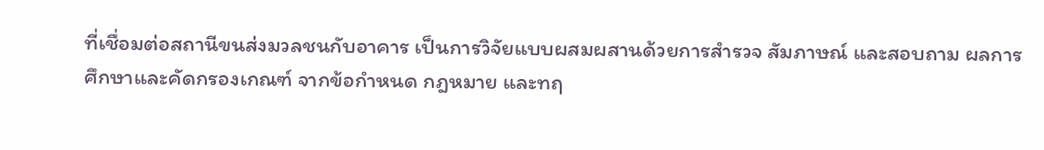ที่เชื่อมต่อสถานีขนส่งมวลชนกับอาคาร เป็นการวิจัยแบบผสมผสานด้วยการสำรวจ สัมภาษณ์ และสอบถาม ผลการศึกษาและคัดกรองเกณฑ์ จากข้อกำหนด กฎหมาย และทฤ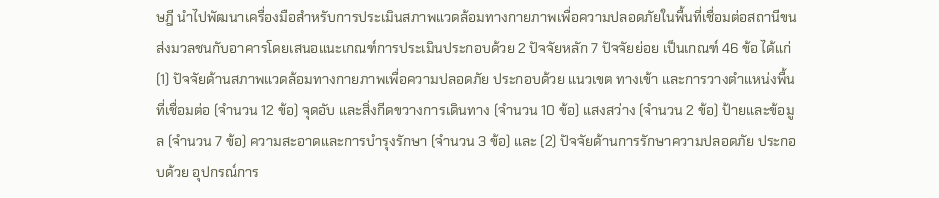ษฎี นำไปพัฒนาเครื่องมือสำหรับการประเมินสภาพแวดล้อมทางกายภาพเพื่อความปลอดภัยในพื้นที่เชื่อมต่อสถานีขนส่งมวลชนกับอาคารโดยเสนอแนะเกณฑ์การประเมินประกอบด้วย 2 ปัจจัยหลัก 7 ปัจจัยย่อย เป็นเกณฑ์ 46 ข้อ ได้แก่ (1) ปัจจัยด้านสภาพแวดล้อมทางกายภาพเพื่อความปลอดภัย ประกอบด้วย แนวเขต ทางเข้า และการวางตำแหน่งพื้นที่เชื่อมต่อ (จำนวน 12 ข้อ) จุดอับ และสิ่งกีดขวางการเดินทาง (จำนวน 10 ข้อ) แสงสว่าง (จำนวน 2 ข้อ) ป้ายและข้อมูล (จำนวน 7 ข้อ) ความสะอาดและการบำรุงรักษา (จำนวน 3 ข้อ) และ (2) ปัจจัยด้านการรักษาความปลอดภัย ประกอบด้วย อุปกรณ์การ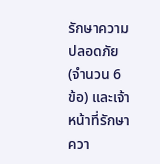รักษาความปลอดภัย (จำนวน 6 ข้อ) และเจ้าหน้าที่รักษาควา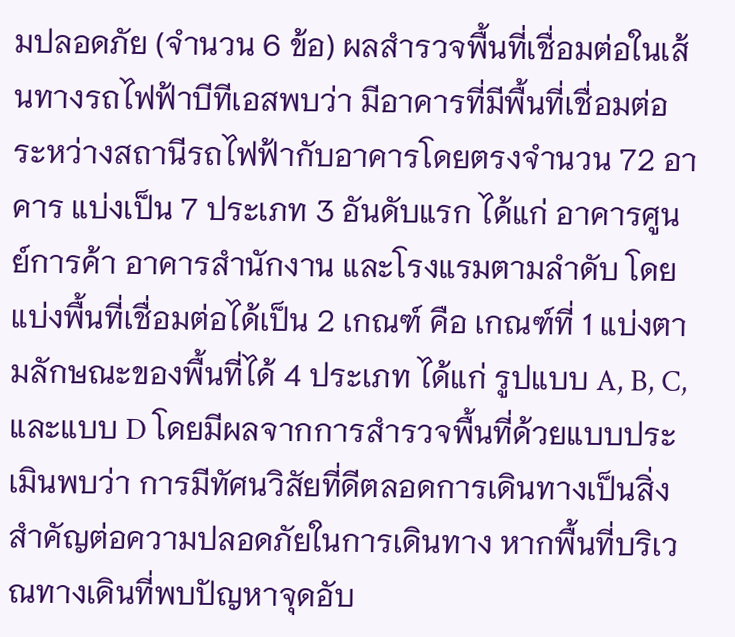มปลอดภัย (จำนวน 6 ข้อ) ผลสำรวจพื้นที่เชื่อมต่อในเส้นทางรถไฟฟ้าบีทีเอสพบว่า มีอาคารที่มีพื้นที่เชื่อมต่อระหว่างสถานีรถไฟฟ้ากับอาคารโดยตรงจำนวน 72 อาคาร แบ่งเป็น 7 ประเภท 3 อันดับแรก ได้แก่ อาคารศูนย์การค้า อาคารสำนักงาน และโรงแรมตามลำดับ โดยแบ่งพื้นที่เชื่อมต่อได้เป็น 2 เกณฑ์ คือ เกณฑ์ที่ 1 แบ่งตามลักษณะของพื้นที่ได้ 4 ประเภท ได้แก่ รูปแบบ A, B, C, และแบบ D โดยมีผลจากการสำรวจพื้นที่ด้วยแบบประเมินพบว่า การมีทัศนวิสัยที่ดีตลอดการเดินทางเป็นสิ่งสำคัญต่อความปลอดภัยในการเดินทาง หากพื้นที่บริเวณทางเดินที่พบปัญหาจุดอับ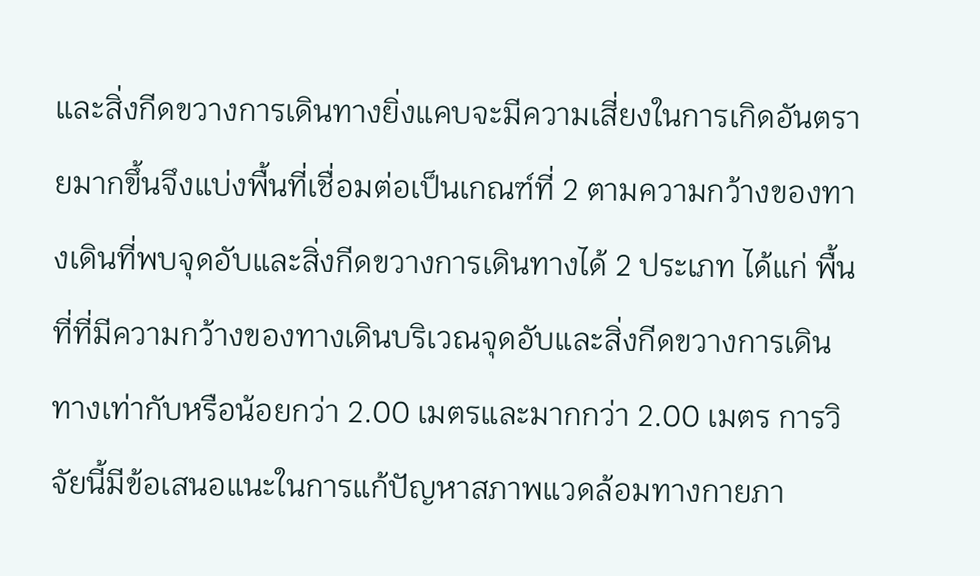และสิ่งกีดขวางการเดินทางยิ่งแคบจะมีความเสี่ยงในการเกิดอันตรายมากขึ้นจึงแบ่งพื้นที่เชื่อมต่อเป็นเกณฑ์ที่ 2 ตามความกว้างของทางเดินที่พบจุดอับและสิ่งกีดขวางการเดินทางได้ 2 ประเภท ได้แก่ พื้นที่ที่มีความกว้างของทางเดินบริเวณจุดอับและสิ่งกีดขวางการเดินทางเท่ากับหรือน้อยกว่า 2.00 เมตรและมากกว่า 2.00 เมตร การวิจัยนี้มีข้อเสนอแนะในการแก้ปัญหาสภาพแวดล้อมทางกายภา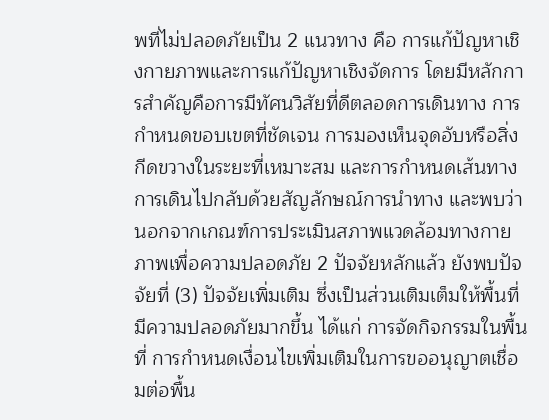พที่ไม่ปลอดภัยเป็น 2 แนวทาง คือ การแก้ปัญหาเชิงกายภาพและการแก้ปัญหาเชิงจัดการ โดยมีหลักการสำคัญคือการมีทัศนวิสัยที่ดีตลอดการเดินทาง การกำหนดขอบเขตที่ชัดเจน การมองเห็นจุดอับหรือสิ่งกีดขวางในระยะที่เหมาะสม และการกำหนดเส้นทางการเดินไปกลับด้วยสัญลักษณ์การนำทาง และพบว่านอกจากเกณฑ์การประเมินสภาพแวดล้อมทางกายภาพเพื่อความปลอดภัย 2 ปัจจัยหลักแล้ว ยังพบปัจจัยที่ (3) ปัจจัยเพิ่มเติม ซึ่งเป็นส่วนเติมเต็มให้พื้นที่มีความปลอดภัยมากขึ้น ได้แก่ การจัดกิจกรรมในพื้นที่ การกำหนดเงื่อนไขเพิ่มเติมในการขออนุญาตเชื่อมต่อพื้น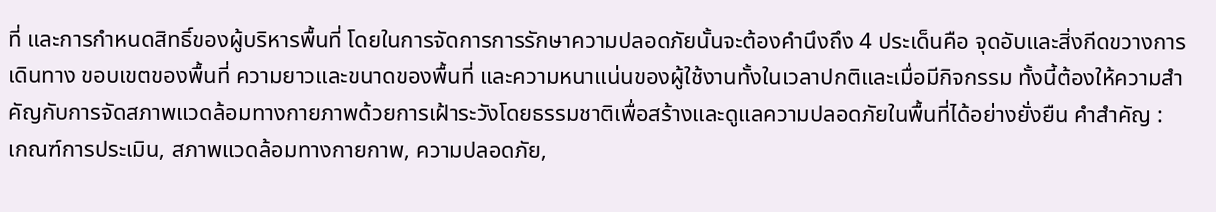ที่ และการกำหนดสิทธิ์ของผู้บริหารพื้นที่ โดยในการจัดการการรักษาความปลอดภัยนั้นจะต้องคำนึงถึง 4 ประเด็นคือ จุดอับและสิ่งกีดขวางการเดินทาง ขอบเขตของพื้นที่ ความยาวและขนาดของพื้นที่ และความหนาแน่นของผู้ใช้งานทั้งในเวลาปกติและเมื่อมีกิจกรรม ทั้งนี้ต้องให้ความสำคัญกับการจัดสภาพแวดล้อมทางกายภาพด้วยการเฝ้าระวังโดยธรรมชาติเพื่อสร้างและดูแลความปลอดภัยในพื้นที่ได้อย่างยั่งยืน คำสำคัญ : เกณฑ์การประเมิน, สภาพแวดล้อมทางกายกาพ, ความปลอดภัย,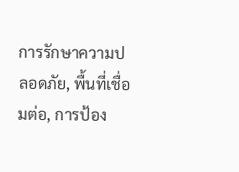การรักษาความปลอดภัย, พื้นที่เชื่อมต่อ, การป้อง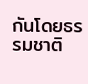กันโดยธรรมชาติ